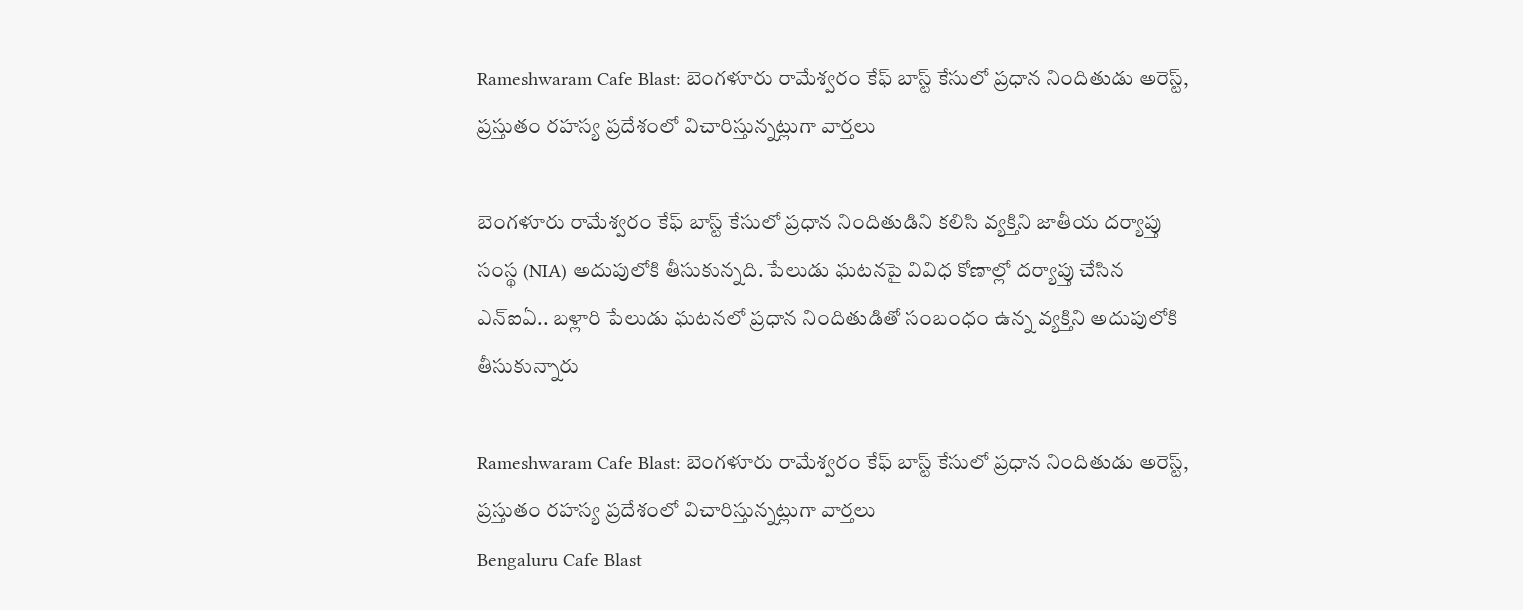Rameshwaram Cafe Blast: బెంగళూరు రామేశ్వరం కేఫ్‌ బాస్ట్‌ కేసులో ప్రధాన నిందితుడు అరెస్ట్, ప్రస్తుతం రహస్య ప్రదేశంలో విచారిస్తున్నట్లుగా వార్తలు

బెంగళూరు రామేశ్వరం కేఫ్‌ బాస్ట్‌ కేసులో ప్రధాన నిందితుడిని కలిసి వ్యక్తిని జాతీయ దర్యాప్తు సంస్థ (NIA) అదుపులోకి తీసుకున్నది. పేలుడు ఘటనపై వివిధ కోణాల్లో దర్యాప్తు చేసిన ఎన్‌ఐఏ.. బళ్లారి పేలుడు ఘటనలో ప్రధాన నిందితుడితో సంబంధం ఉన్న వ్యక్తిని అదుపులోకి తీసుకున్నారు

Rameshwaram Cafe Blast: బెంగళూరు రామేశ్వరం కేఫ్‌ బాస్ట్‌ కేసులో ప్రధాన నిందితుడు అరెస్ట్, ప్రస్తుతం రహస్య ప్రదేశంలో విచారిస్తున్నట్లుగా వార్తలు
Bengaluru Cafe Blast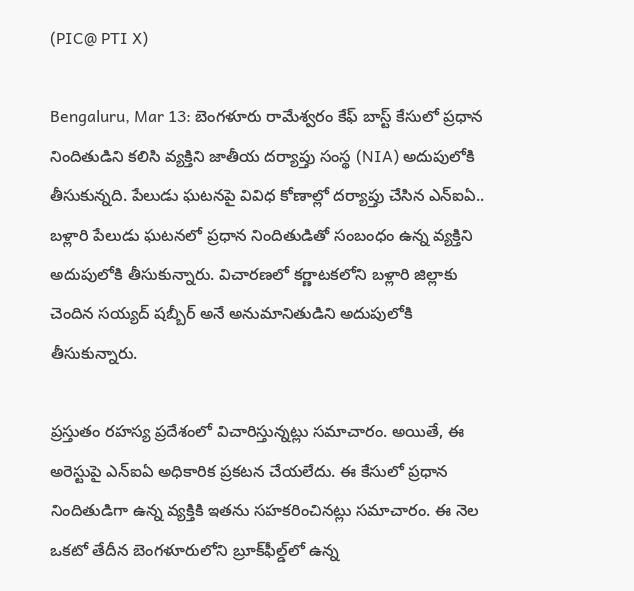(PIC@ PTI X)

Bengaluru, Mar 13: బెంగళూరు రామేశ్వరం కేఫ్‌ బాస్ట్‌ కేసులో ప్రధాన నిందితుడిని కలిసి వ్యక్తిని జాతీయ దర్యాప్తు సంస్థ (NIA) అదుపులోకి తీసుకున్నది. పేలుడు ఘటనపై వివిధ కోణాల్లో దర్యాప్తు చేసిన ఎన్‌ఐఏ.. బళ్లారి పేలుడు ఘటనలో ప్రధాన నిందితుడితో సంబంధం ఉన్న వ్యక్తిని అదుపులోకి తీసుకున్నారు. విచారణలో కర్ణాటకలోని బళ్లారి జిల్లాకు చెందిన సయ్యద్ షబ్బీర్ అనే అనుమానితుడిని అదుపులోకి తీసుకున్నారు.

ప్రస్తుతం రహస్య ప్రదేశంలో విచారిస్తున్నట్లు సమాచారం. అయితే, ఈ అరెస్టుపై ఎన్‌ఐఏ అధికారిక ప్రకటన చేయలేదు. ఈ కేసులో ప్రధాన నిందితుడిగా ఉన్న వ్యక్తికి ఇతను సహకరించినట్లు సమాచారం. ఈ నెల ఒకటో తేదీన బెంగళూరులోని బ్రూక్‌ఫీల్డ్‌లో ఉన్న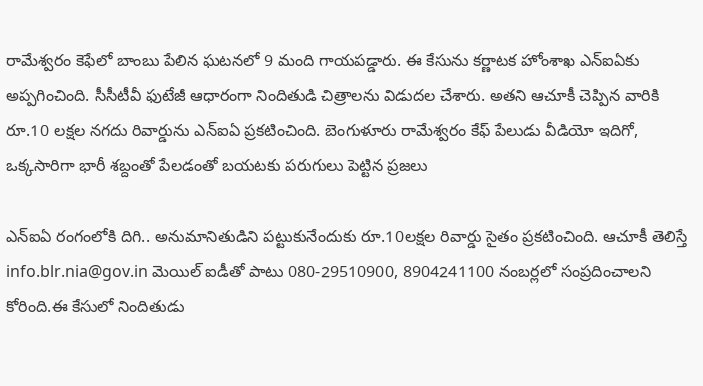రామేశ్వరం కెఫేలో బాంబు పేలిన ఘటనలో 9 మంది గాయపడ్డారు. ఈ కేసును కర్ణాటక హోంశాఖ ఎన్‌ఐఏకు అప్పగించింది. సీసీటీవీ ఫుటేజీ ఆధారంగా నిందితుడి చిత్రాలను విడుదల చేశారు. అతని ఆచూకీ చెప్పిన వారికి రూ.10 లక్షల నగదు రివార్డును ఎన్‌ఐఏ ప్రకటించింది. బెంగుళూరు రామేశ్వ‌రం కేఫ్ పేలుడు వీడియో ఇదిగో, ఒక్కసారిగా భారీ శబ్దంతో పేలడంతో బయటకు పరుగులు పెట్టిన ప్రజలు

ఎన్‌ఐఏ రంగంలోకి దిగి.. అనుమానితుడిని పట్టుకునేందుకు రూ.10లక్షల రివార్డు సైతం ప్రకటించింది. ఆచూకీ తెలిస్తే info.blr.nia@gov.in మెయిల్‌ ఐడీతో పాటు 080-29510900, 8904241100 నంబర్లలో సంప్రదించాలని కోరింది.ఈ కేసులో నిందితుడు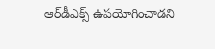ఆర్‌డీఎక్స్‌ ఉపయోగించాడని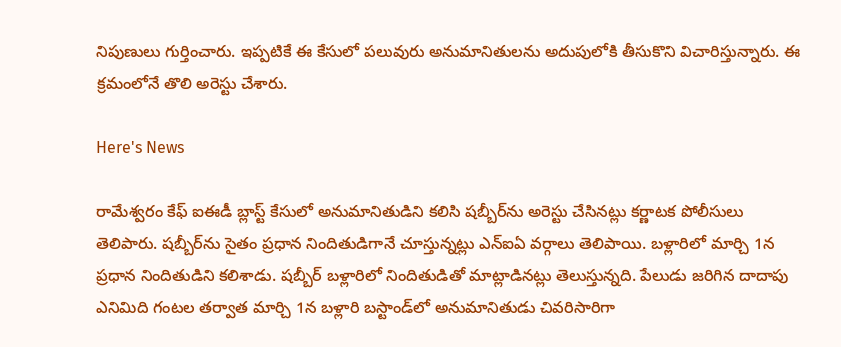నిపుణులు గుర్తించారు. ఇప్పటికే ఈ కేసులో పలువురు అనుమానితులను అదుపులోకి తీసుకొని విచారిస్తున్నారు. ఈ క్రమంలోనే తొలి అరెస్టు చేశారు.

Here's News

రామేశ్వరం కేఫ్‌ ఐఈడీ బ్లాస్ట్‌ కేసులో అనుమానితుడిని కలిసి షబ్బీర్‌ను అరెస్టు చేసినట్లు కర్ణాటక పోలీసులు తెలిపారు. షబ్బీర్‌ను సైతం ప్రధాన నిందితుడిగానే చూస్తున్నట్లు ఎన్‌ఐఏ వర్గాలు తెలిపాయి. బళ్లారిలో మార్చి 1న ప్రధాన నిందితుడిని కలిశాడు. షబ్బీర్ బళ్లారిలో నిందితుడితో మాట్లాడినట్లు తెలుస్తున్నది. పేలుడు జరిగిన దాదాపు ఎనిమిది గంటల తర్వాత మార్చి 1న బళ్లారి బస్టాండ్‌లో అనుమానితుడు చివరిసారిగా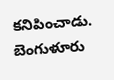కనిపించాడు. బెంగుళూరు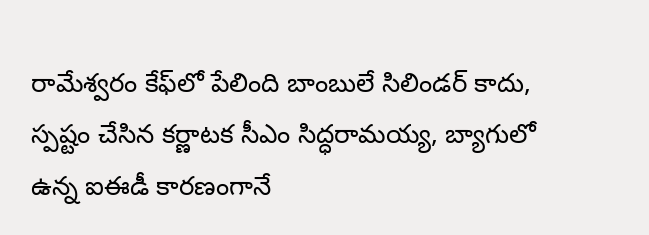రామేశ్వ‌రం కేఫ్‌లో పేలింది బాంబులే సిలిండర్ కాదు, స్ప‌ష్టం చేసిన కర్ణాటక సీఎం సిద్ధ‌రామ‌య్య‌, బ్యాగులో ఉన్న ఐఈడీ కార‌ణంగానే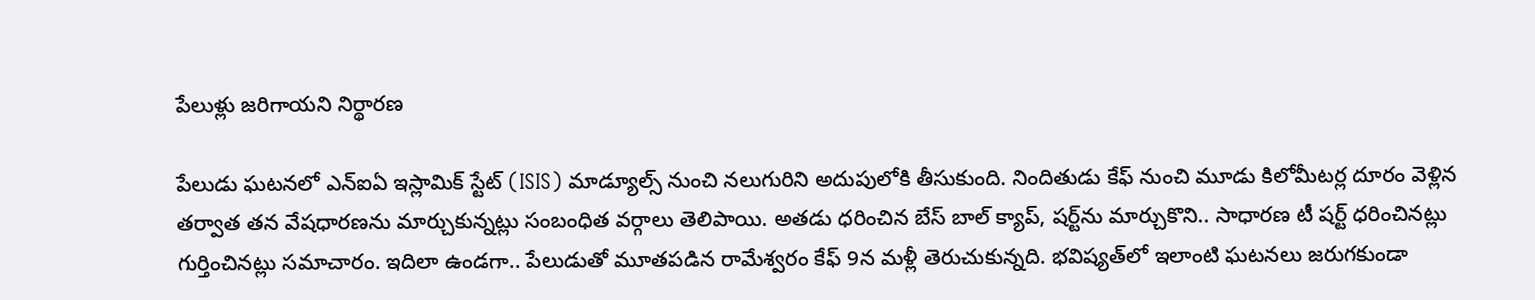పేలుళ్లు జరిగాయని నిర్థారణ

పేలుడు ఘటనలో ఎన్‌ఐఏ ఇస్లామిక్‌ స్టేట్‌ (ISIS) మాడ్యూల్స్‌ నుంచి నలుగురిని అదుపులోకి తీసుకుంది. నిందితుడు కేఫ్‌ నుంచి మూడు కిలోమీటర్ల దూరం వెళ్లిన తర్వాత తన వేషధారణను మార్చుకున్నట్లు సంబంధిత వర్గాలు తెలిపాయి. అతడు ధరించిన బేస్‌ బాల్‌ క్యాప్‌, షర్ట్‌ను మార్చుకొని.. సాధారణ టీ షర్ట్‌ ధరించినట్లు గుర్తించినట్లు సమాచారం. ఇదిలా ఉండగా.. పేలుడుతో మూతపడిన రామేశ్వరం కేఫ్‌ 9న మళ్లీ తెరుచుకున్నది. భవిష్యత్‌లో ఇలాంటి ఘటనలు జరుగకుండా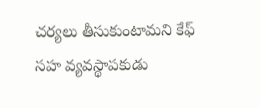చర్యలు తీసుకుంటామని కేఫ్‌ సహ వ్యవస్థాపకుడు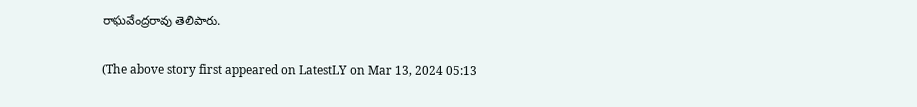రాఘవేంద్రరావు తెలిపారు.

(The above story first appeared on LatestLY on Mar 13, 2024 05:13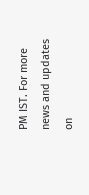PM IST. For more news and updates on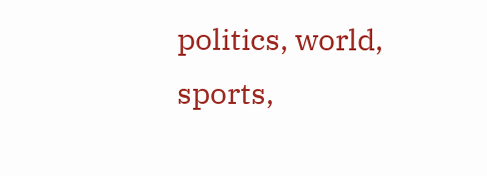politics, world, sports,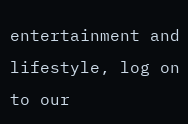entertainment and lifestyle, log on to our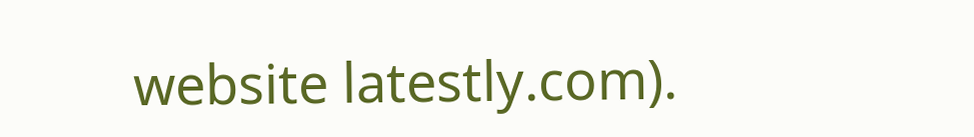website latestly.com).